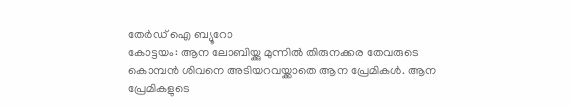തേർഡ് ഐ ബ്യൂറോ
കോട്ടയം: ആന ലോബിയ്ക്കു മുന്നിൽ തിരുനക്കര തേവരുടെ കൊമ്പൻ ശിവനെ അടിയറവയ്ക്കാതെ ആന പ്രേമികൾ. ആന പ്രേമികളുടെ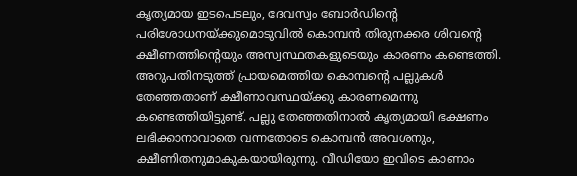കൃത്യമായ ഇടപെടലും, ദേവസ്വം ബോർഡിന്റെ പരിശോധനയ്ക്കുമൊടുവിൽ കൊമ്പൻ തിരുനക്കര ശിവന്റെ ക്ഷീണത്തിന്റെയും അസ്വസ്ഥതകളുടെയും കാരണം കണ്ടെത്തി. അറുപതിനടുത്ത് പ്രായമെത്തിയ കൊമ്പന്റെ പല്ലുകൾ തേഞ്ഞതാണ് ക്ഷീണാവസ്ഥയ്ക്കു കാരണമെന്നു കണ്ടെത്തിയിട്ടുണ്ട്. പല്ലു തേഞ്ഞതിനാൽ കൃത്യമായി ഭക്ഷണം ലഭിക്കാനാവാതെ വന്നതോടെ കൊമ്പൻ അവശനും, ക്ഷീണിതനുമാകുകയായിരുന്നു. വീഡിയോ ഇവിടെ കാണാം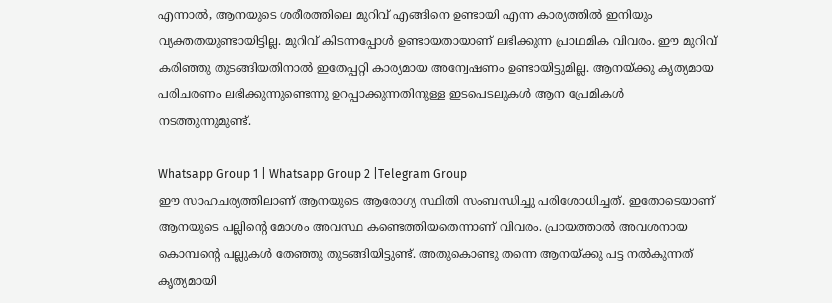എന്നാൽ, ആനയുടെ ശരീരത്തിലെ മുറിവ് എങ്ങിനെ ഉണ്ടായി എന്ന കാര്യത്തിൽ ഇനിയും വ്യക്തതയുണ്ടായിട്ടില്ല. മുറിവ് കിടന്നപ്പോൾ ഉണ്ടായതായാണ് ലഭിക്കുന്ന പ്രാഥമിക വിവരം. ഈ മുറിവ് കരിഞ്ഞു തുടങ്ങിയതിനാൽ ഇതേപ്പറ്റി കാര്യമായ അന്വേഷണം ഉണ്ടായിട്ടുമില്ല. ആനയ്ക്കു കൃത്യമായ പരിചരണം ലഭിക്കുന്നുണ്ടെന്നു ഉറപ്പാക്കുന്നതിനുള്ള ഇടപെടലുകൾ ആന പ്രേമികൾ നടത്തുന്നുമുണ്ട്.

Whatsapp Group 1 | Whatsapp Group 2 |Telegram Group
ഈ സാഹചര്യത്തിലാണ് ആനയുടെ ആരോഗ്യ സ്ഥിതി സംബന്ധിച്ചു പരിശോധിച്ചത്. ഇതോടെയാണ് ആനയുടെ പല്ലിന്റെ മോശം അവസ്ഥ കണ്ടെത്തിയതെന്നാണ് വിവരം. പ്രായത്താൽ അവശനായ കൊമ്പന്റെ പല്ലുകൾ തേഞ്ഞു തുടങ്ങിയിട്ടുണ്ട്. അതുകൊണ്ടു തന്നെ ആനയ്ക്കു പട്ട നൽകുന്നത് കൃത്യമായി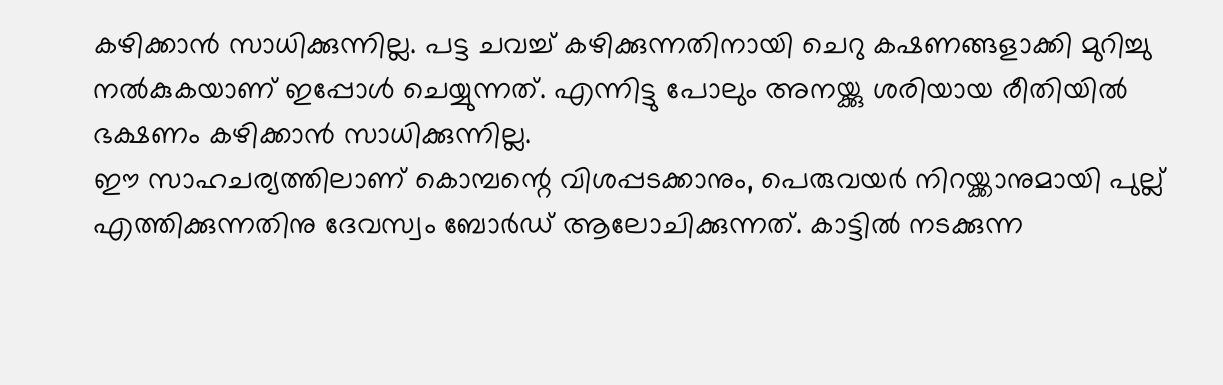കഴിക്കാൻ സാധിക്കുന്നില്ല. പട്ട ചവച്ച് കഴിക്കുന്നതിനായി ചെറു കഷണങ്ങളാക്കി മുറിച്ചു നൽകുകയാണ് ഇപ്പോൾ ചെയ്യുന്നത്. എന്നിട്ടു പോലും അനയ്ക്കു ശരിയായ രീതിയിൽ ഭക്ഷണം കഴിക്കാൻ സാധിക്കുന്നില്ല.
ഈ സാഹചര്യത്തിലാണ് കൊമ്പന്റെ വിശപ്പടക്കാനും, പെരുവയർ നിറയ്ക്കാനുമായി പുല്ല് എത്തിക്കുന്നതിനു ദേവസ്വം ബോർഡ് ആലോചിക്കുന്നത്. കാട്ടിൽ നടക്കുന്ന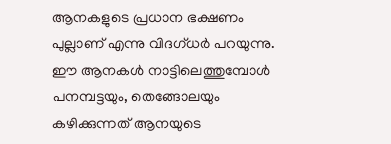ആനകളുടെ പ്രധാന ഭക്ഷണം പുല്ലാണ് എന്നു വിദഗ്ധർ പറയുന്നു. ഈ ആനകൾ നാട്ടിലെത്തുമ്പോൾ പനമ്പട്ടയും, തെങ്ങോലയും കഴിക്കുന്നത് ആനയുടെ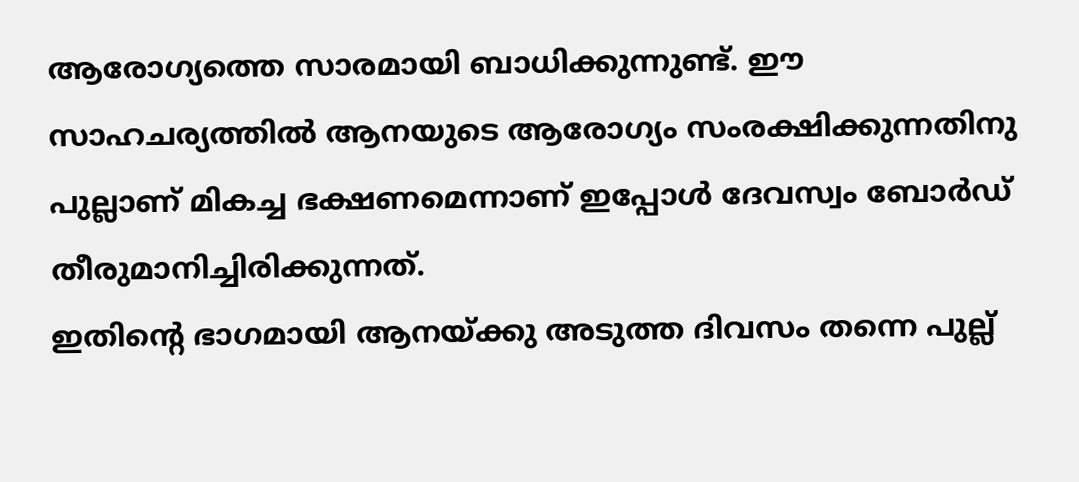ആരോഗ്യത്തെ സാരമായി ബാധിക്കുന്നുണ്ട്. ഈ സാഹചര്യത്തിൽ ആനയുടെ ആരോഗ്യം സംരക്ഷിക്കുന്നതിനു പുല്ലാണ് മികച്ച ഭക്ഷണമെന്നാണ് ഇപ്പോൾ ദേവസ്വം ബോർഡ് തീരുമാനിച്ചിരിക്കുന്നത്.
ഇതിന്റെ ഭാഗമായി ആനയ്ക്കു അടുത്ത ദിവസം തന്നെ പുല്ല്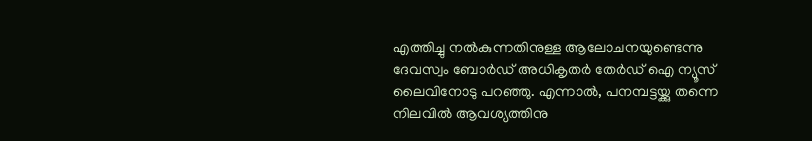എത്തിച്ചു നൽകുന്നതിനുള്ള ആലോചനയുണ്ടെന്നു ദേവസ്വം ബോർഡ് അധികൃതർ തേർഡ് ഐ ന്യൂസ് ലൈവിനോടു പറഞ്ഞു. എന്നാൽ, പനമ്പട്ടയ്ക്കു തന്നെ നിലവിൽ ആവശ്യത്തിനു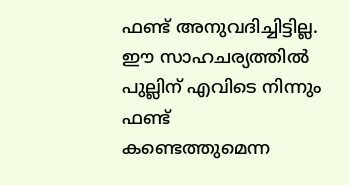ഫണ്ട് അനുവദിച്ചിട്ടില്ല. ഈ സാഹചര്യത്തിൽ പുല്ലിന് എവിടെ നിന്നും ഫണ്ട് കണ്ടെത്തുമെന്ന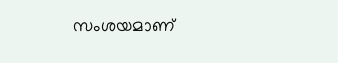സംശയമാണ്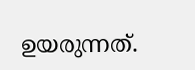ഉയരുന്നത്.